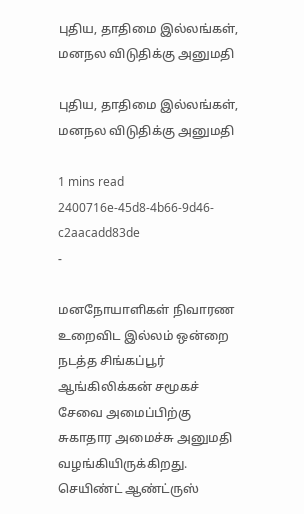புதிய, தாதிமை இல்லங்கள், மனநல விடுதிக்கு அனுமதி

புதிய, தாதிமை இல்லங்கள், மனநல விடுதிக்கு அனுமதி

1 mins read
2400716e-45d8-4b66-9d46-c2aacadd83de
-

மனநோயாளிகள் நிவாரண உறைவிட இல்லம் ஒன்றை நடத்த சிங்கப்பூர் ஆங்கிலிக்கன் சமூகச் சேவை அமைப்பிற்கு சுகாதார அமைச்சு அனுமதி வழங்கியிருக்கிறது. செயிண்ட் ஆண்ட்ருஸ்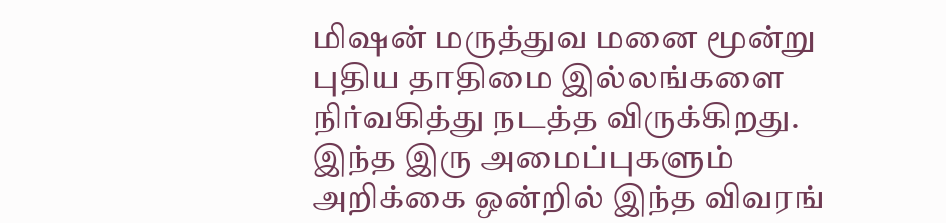மிஷன் மருத்துவ மனை மூன்று புதிய தாதிமை இல்லங்களை நிர்வகித்து நடத்த விருக்கிறது. இந்த இரு அமைப்புகளும் அறிக்கை ஒன்றில் இந்த விவரங்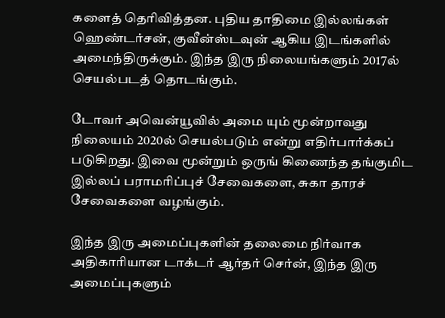களைத் தெரிவித்தன. புதிய தாதிமை இல்லங்கள் ஹெண்டர்சன், குவீன்ஸ்டவுன் ஆகிய இடங்களில் அமைந்திருக்கும். இந்த இரு நிலையங்களும் 2017ல் செயல்படத் தொடங்கும்.

டோவர் அவென்யூவில் அமை யும் மூன்றாவது நிலையம் 2020ல் செயல்படும் என்று எதிர்பார்க்கப் படுகிறது. இவை மூன்றும் ஒருங் கிணைந்த தங்குமிட இல்லப் பராமரிப்புச் சேவைகளை, சுகா தாரச் சேவைகளை வழங்கும்.

இந்த இரு அமைப்புகளின் தலைமை நிர்வாக அதிகாரியான டாக்டர் ஆர்தர் செர்ன், இந்த இரு அமைப்புகளும்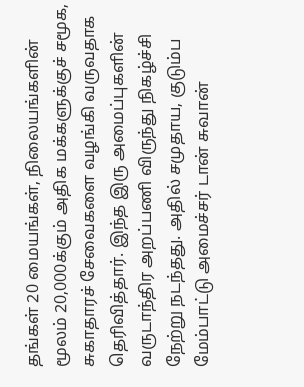தங்கள் 20 மையங்கள், நிலையங்களின் மூலம் 20,000க்கும் அதிக மக்களுக்குச் சமூக, சுகாதாரச் சேவைகளை வழங்கி வருவதாக தெரிவித்தார். இந்த இரு அமைப்புகளின் வருடாந்திர அறப்பணி விருந்து நிகழ்ச்சி நேற்று நடந்தது. அதில் சமுதாய, குடும்ப மேம்பாட்டு அமைச்சர் டான் சுவான்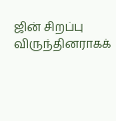ஜின் சிறப்பு விருந்தினராகக்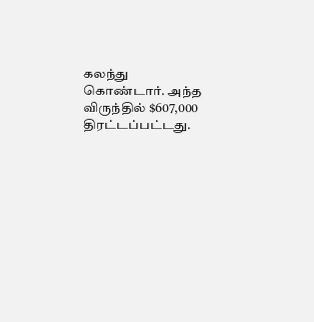கலந்து கொண்டார். அந்த விருந்தில் $607,000 திரட்டப்பட்டது.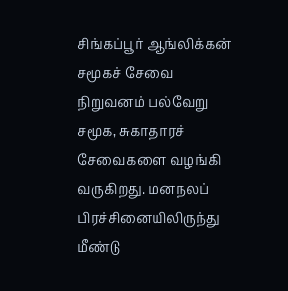சிங்கப்பூர் ஆங்லிக்கன் சமூகச் சேவை நிறுவனம் பல்வேறு சமூக, சுகாதாரச் சேவைகளை வழங்கி வருகிறது. மனநலப் பிரச்சினையிலிருந்து மீண்டு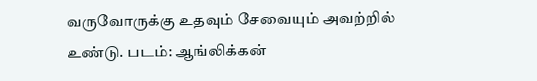வருவோருக்கு உதவும் சேவையும் அவற்றில் உண்டு. படம்: ஆங்லிக்கன்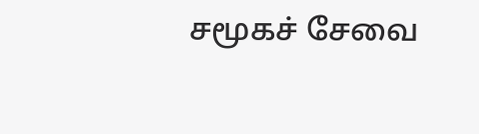சமூகச் சேவை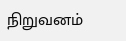நிறுவனம்